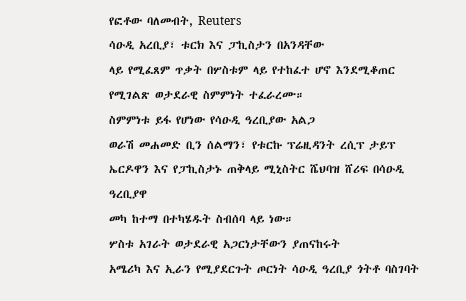የፎቶው ባለመብት, Reuters
ሳዑዲ አረቢያ፣ ቱርክ እና ፓኪስታን በአንዳቸው
ላይ የሚፈጸም ጥቃት በሦስቱም ላይ የተከፈተ ሆኖ እንደሚቆጠር የሚገልጽ ወታደራዊ ስምምነት ተፈራረሙ።
ስምምነቱ ይፋ የሆነው የሳዑዲ ዓረቢያው አልጋ
ወራሽ መሐመድ ቢን ሰልማን፣ የቱርኩ ፕሬዚዳንት ረሲፕ ታይፕ ኤርዶዋን እና የፓኪስታኑ ጠቅላይ ሚኒስትር ሼህባዝ ሸሪፍ በሳዑዲ ዓረቢያዋ
መካ ከተማ በተካሄዱት ስብሰባ ላይ ነው።
ሦስቱ አገራት ወታደራዊ አጋርነታቸውን ያጠናከሩት
አሜሪካ እና ኢራን የሚያደርጉት ጦርነት ሳዑዲ ዓረቢያ ጎትቶ ባስገባት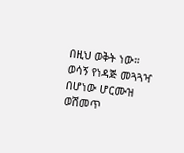በዚህ ወቅት ነው።
ወሳኝ የነዳጅ መጓጓዣ በሆነው ሆርሙዝ
ወሽመጥ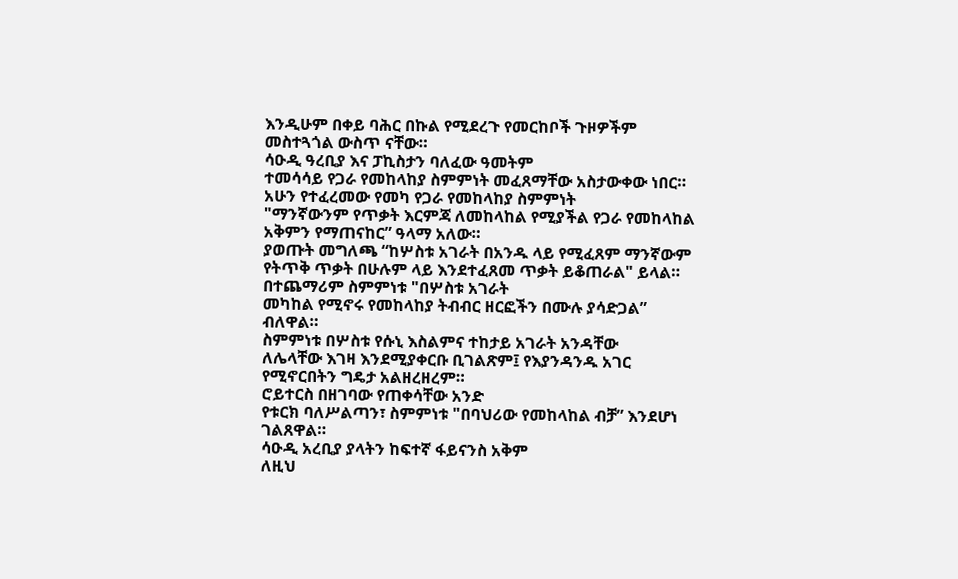እንዲሁም በቀይ ባሕር በኩል የሚደረጉ የመርከቦች ጉዞዎችም መስተጓጎል ውስጥ ናቸው።
ሳዑዲ ዓረቢያ እና ፓኪስታን ባለፈው ዓመትም
ተመሳሳይ የጋራ የመከላከያ ስምምነት መፈጸማቸው አስታውቀው ነበር።
አሁን የተፈረመው የመካ የጋራ የመከላከያ ስምምነት
"ማንኛውንም የጥቃት እርምጃ ለመከላከል የሚያችል የጋራ የመከላከል አቅምን የማጠናከር” ዓላማ አለው።
ያወጡት መግለጫ “ከሦስቱ አገራት በአንዱ ላይ የሚፈጸም ማንኛውም
የትጥቅ ጥቃት በሁሉም ላይ እንደተፈጸመ ጥቃት ይቆጠራል" ይላል።
በተጨማሪም ስምምነቱ "በሦስቱ አገራት
መካከል የሚኖሩ የመከላከያ ትብብር ዘርፎችን በሙሉ ያሳድጋል” ብለዋል።
ስምምነቱ በሦስቱ የሱኒ እስልምና ተከታይ አገራት አንዳቸው
ለሌላቸው እገዛ እንደሚያቀርቡ ቢገልጽም፤ የእያንዳንዱ አገር የሚኖርበትን ግዴታ አልዘረዘረም።
ሮይተርስ በዘገባው የጠቀሳቸው አንድ
የቱርክ ባለሥልጣን፣ ስምምነቱ "በባህሪው የመከላከል ብቻ” እንደሆነ ገልጸዋል።
ሳዑዲ አረቢያ ያላትን ከፍተኛ ፋይናንስ አቅም
ለዚህ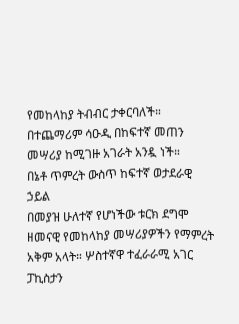የመከላከያ ትብብር ታቀርባለች። በተጨማሪም ሳዑዲ በከፍተኛ መጠን መሣሪያ ከሚገዙ አገራት አንዷ ነች።
በኔቶ ጥምረት ውስጥ ከፍተኛ ወታደራዊ ኃይል
በመያዝ ሁለተኛ የሆነችው ቱርክ ደግሞ ዘመናዊ የመከላከያ መሣሪያዎችን የማምረት አቅም አላት። ሦስተኛዋ ተፈራራሚ አገር ፓኪስታን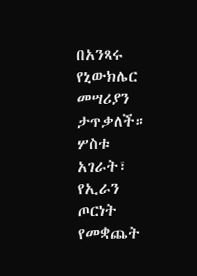በአንጻሩ የኒውክሌር መሣሪያን ታጥቃለች።
ሦስቱ አገራት፣ የኢራን ጦርነት የመቋጨት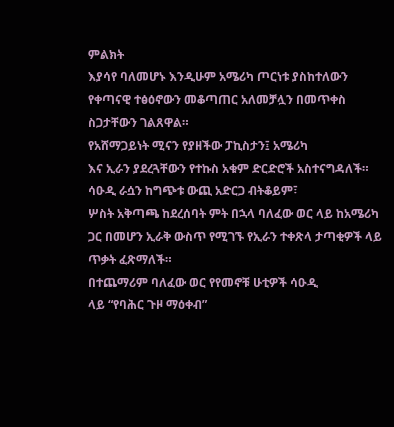ምልክት
እያሳየ ባለመሆኑ እንዲሁም አሜሪካ ጦርነቱ ያስከተለውን የቀጣናዊ ተፅዕኖውን መቆጣጠር አለመቻሏን በመጥቀስ ስጋታቸውን ገልጸዋል።
የአሸማጋይነት ሚናን የያዘችው ፓኪስታን፤ አሜሪካ
እና ኢራን ያደረጓቸውን የተኩስ አቁም ድርድሮች አስተናግዳለች።
ሳዑዲ ራሷን ከግጭቱ ውጪ አድርጋ ብትቆይም፣
ሦስት አቅጣጫ ከደረሰባት ምት በኋላ ባለፈው ወር ላይ ከአሜሪካ ጋር በመሆን ኢራቅ ውስጥ የሚገኙ የኢራን ተቀጽላ ታጣቂዎች ላይ
ጥቃት ፈጽማለች።
በተጨማሪም ባለፈው ወር የየመኖቹ ሁቲዎች ሳዑዲ
ላይ “የባሕር ጉዞ ማዕቀብ”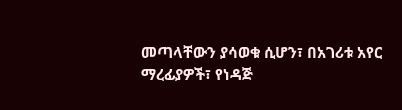መጣላቸውን ያሳወቁ ሲሆን፣ በአገሪቱ አየር ማረፊያዎች፣ የነዳጅ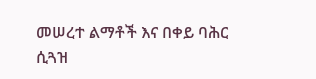መሠረተ ልማቶች እና በቀይ ባሕር ሲጓዝ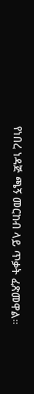የነበረ ነዳጅ ጫኝ መርከብ ላይ ጥቃት ፈጽመዋል።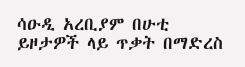ሳዑዲ አረቢያም በሁቲ ይዞታዎች ላይ ጥቃት በማድረስ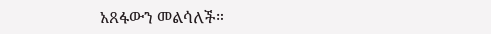አጸፋውን መልሳለች።